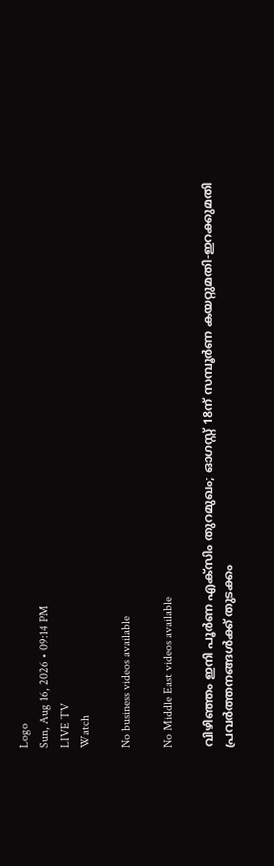Logo
Sun, Aug 16, 2026 • 09:14 PM
LIVE TV
Watch

No business videos available

No Middle East videos available

വിഴിഞ്ഞം ഇനി പൂർണ എക്‌സിം തുറമുഖം; ഓഗസ്റ്റ് 18ന് സമ്പൂർണ കയറ്റുമതി-ഇറക്കുമതി പ്രവർത്തനങ്ങൾക്ക് തുടക്കം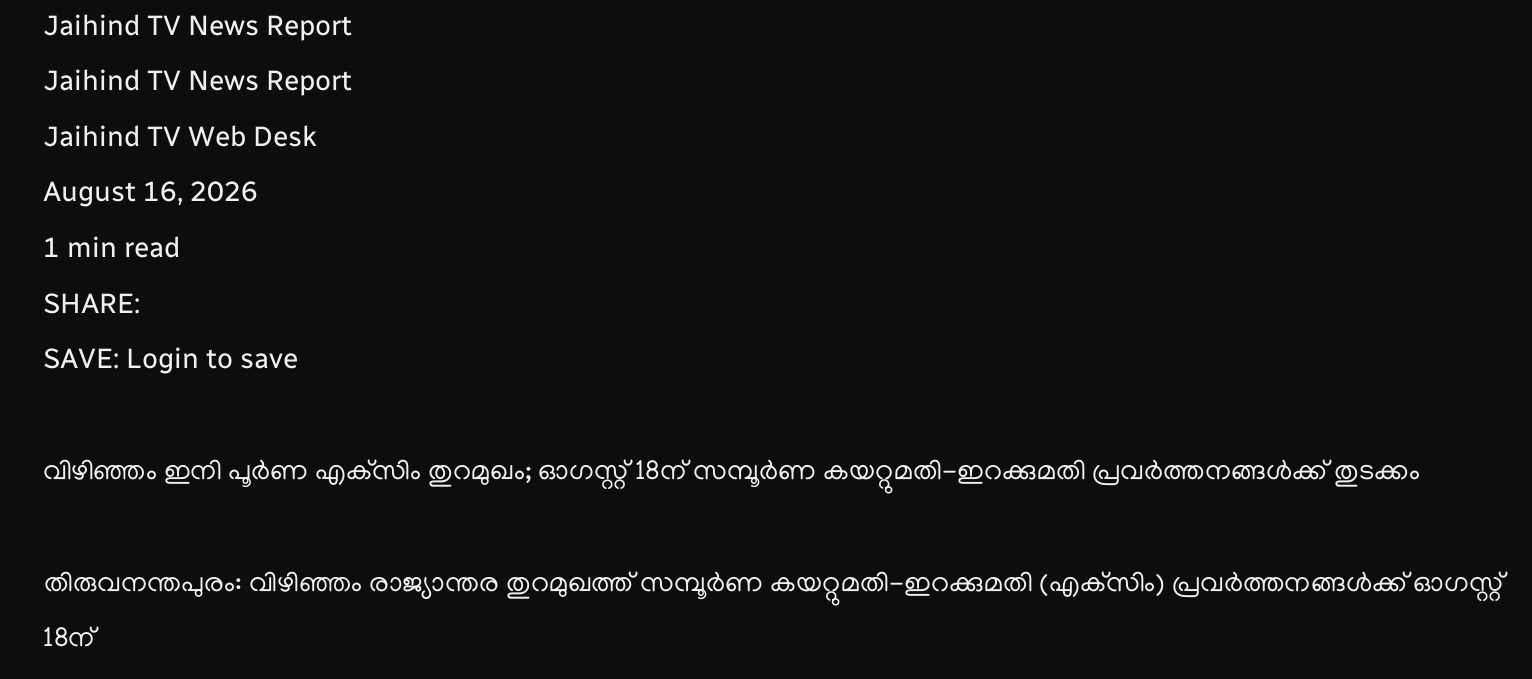Jaihind TV News Report
Jaihind TV News Report
Jaihind TV Web Desk
August 16, 2026
1 min read
SHARE:
SAVE: Login to save

വിഴിഞ്ഞം ഇനി പൂർണ എക്‌സിം തുറമുഖം; ഓഗസ്റ്റ് 18ന് സമ്പൂർണ കയറ്റുമതി-ഇറക്കുമതി പ്രവർത്തനങ്ങൾക്ക് തുടക്കം

തിരുവനന്തപുരം: വിഴിഞ്ഞം രാജ്യാന്തര തുറമുഖത്ത് സമ്പൂർണ കയറ്റുമതി-ഇറക്കുമതി (എക്‌സിം) പ്രവർത്തനങ്ങൾക്ക് ഓഗസ്റ്റ് 18ന്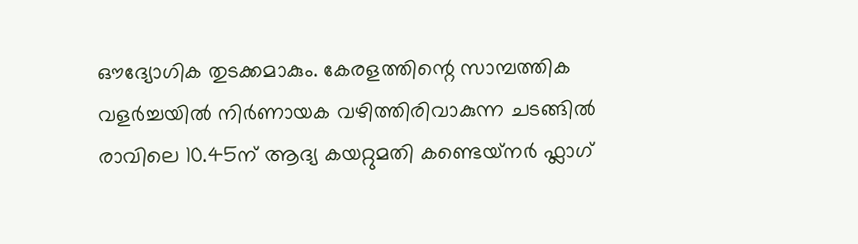ഔദ്യോഗിക തുടക്കമാകും. കേരളത്തിന്റെ സാമ്പത്തിക വളർച്ചയിൽ നിർണായക വഴിത്തിരിവാകുന്ന ചടങ്ങിൽ രാവിലെ 10.45ന് ആദ്യ കയറ്റുമതി കണ്ടെയ്‌നർ ഫ്ലാഗ്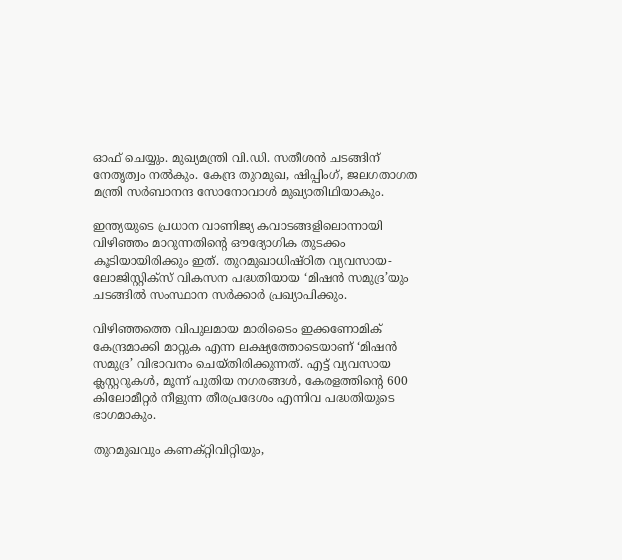ഓഫ് ചെയ്യും. മുഖ്യമന്ത്രി വി.ഡി. സതീശൻ ചടങ്ങിന് നേതൃത്വം നൽകും. കേന്ദ്ര തുറമുഖ, ഷിപ്പിംഗ്, ജലഗതാഗത മന്ത്രി സർബാനന്ദ സോനോവാൾ മുഖ്യാതിഥിയാകും.

ഇന്ത്യയുടെ പ്രധാന വാണിജ്യ കവാടങ്ങളിലൊന്നായി വിഴിഞ്ഞം മാറുന്നതിന്റെ ഔദ്യോഗിക തുടക്കം കൂടിയായിരിക്കും ഇത്. തുറമുഖാധിഷ്ഠിത വ്യവസായ-ലോജിസ്റ്റിക്‌സ് വികസന പദ്ധതിയായ ‘മിഷൻ സമുദ്ര’യും ചടങ്ങിൽ സംസ്ഥാന സർക്കാർ പ്രഖ്യാപിക്കും.

വിഴിഞ്ഞത്തെ വിപുലമായ മാരിടൈം ഇക്കണോമിക് കേന്ദ്രമാക്കി മാറ്റുക എന്ന ലക്ഷ്യത്തോടെയാണ് ‘മിഷൻ സമുദ്ര’ വിഭാവനം ചെയ്തിരിക്കുന്നത്. എട്ട് വ്യവസായ ക്ലസ്റ്ററുകൾ, മൂന്ന് പുതിയ നഗരങ്ങൾ, കേരളത്തിന്റെ 600 കിലോമീറ്റർ നീളുന്ന തീരപ്രദേശം എന്നിവ പദ്ധതിയുടെ ഭാഗമാകും.

തുറമുഖവും കണക്റ്റിവിറ്റിയും,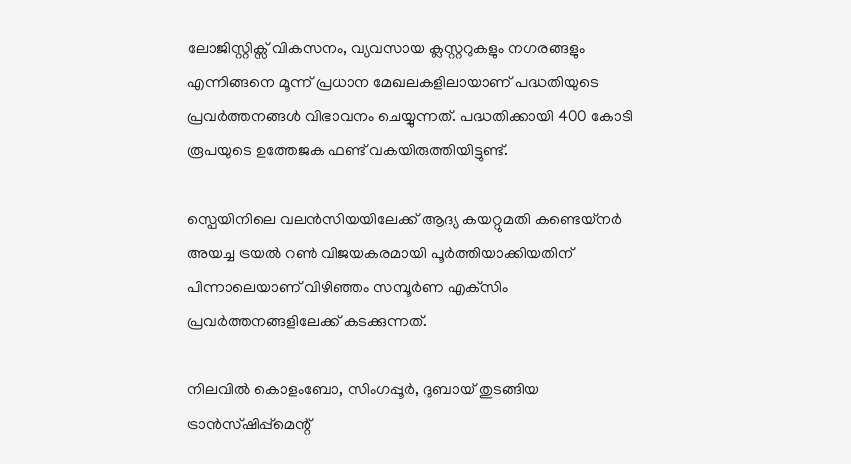ലോജിസ്റ്റിക്സ് വികസനം, വ്യവസായ ക്ലസ്റ്ററുകളും നഗരങ്ങളും എന്നിങ്ങനെ മൂന്ന് പ്രധാന മേഖലകളിലായാണ് പദ്ധതിയുടെ പ്രവർത്തനങ്ങൾ വിഭാവനം ചെയ്യുന്നത്. പദ്ധതിക്കായി 400 കോടി രൂപയുടെ ഉത്തേജക ഫണ്ട് വകയിരുത്തിയിട്ടുണ്ട്.

സ്പെയിനിലെ വലൻസിയയിലേക്ക് ആദ്യ കയറ്റുമതി കണ്ടെയ്‌നർ അയച്ച ട്രയൽ റൺ വിജയകരമായി പൂർത്തിയാക്കിയതിന് പിന്നാലെയാണ് വിഴിഞ്ഞം സമ്പൂർണ എക്‌സിം പ്രവർത്തനങ്ങളിലേക്ക് കടക്കുന്നത്.

നിലവിൽ കൊളംബോ, സിംഗപ്പൂർ, ദുബായ് തുടങ്ങിയ ട്രാൻസ്ഷിപ്പ്‌മെന്റ്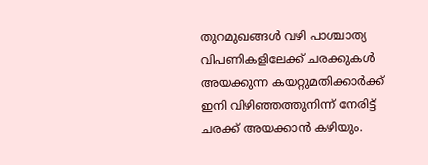തുറമുഖങ്ങൾ വഴി പാശ്ചാത്യ വിപണികളിലേക്ക് ചരക്കുകൾ അയക്കുന്ന കയറ്റുമതിക്കാർക്ക് ഇനി വിഴിഞ്ഞത്തുനിന്ന് നേരിട്ട് ചരക്ക് അയക്കാൻ കഴിയും.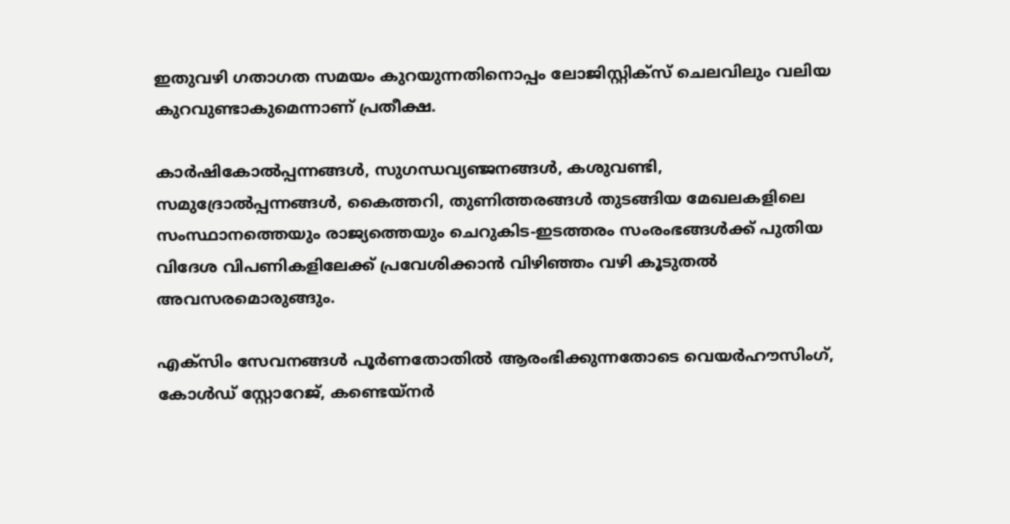ഇതുവഴി ഗതാഗത സമയം കുറയുന്നതിനൊപ്പം ലോജിസ്റ്റിക്സ് ചെലവിലും വലിയ കുറവുണ്ടാകുമെന്നാണ് പ്രതീക്ഷ.

കാർഷികോൽപ്പന്നങ്ങൾ, സുഗന്ധവ്യഞ്ജനങ്ങൾ, കശുവണ്ടി, സമുദ്രോൽപ്പന്നങ്ങൾ, കൈത്തറി, തുണിത്തരങ്ങൾ തുടങ്ങിയ മേഖലകളിലെ സംസ്ഥാനത്തെയും രാജ്യത്തെയും ചെറുകിട-ഇടത്തരം സംരംഭങ്ങൾക്ക് പുതിയ വിദേശ വിപണികളിലേക്ക് പ്രവേശിക്കാൻ വിഴിഞ്ഞം വഴി കൂടുതൽ അവസരമൊരുങ്ങും.

എക്‌സിം സേവനങ്ങൾ പൂർണതോതിൽ ആരംഭിക്കുന്നതോടെ വെയർഹൗസിംഗ്, കോൾഡ് സ്റ്റോറേജ്, കണ്ടെയ്‌നർ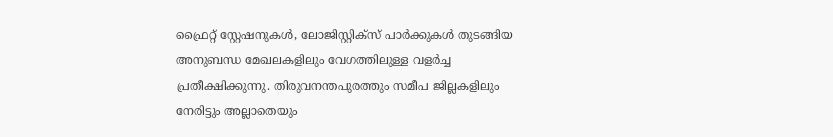ഫ്രൈറ്റ് സ്റ്റേഷനുകൾ, ലോജിസ്റ്റിക്സ് പാർക്കുകൾ തുടങ്ങിയ അനുബന്ധ മേഖലകളിലും വേഗത്തിലുള്ള വളർച്ച പ്രതീക്ഷിക്കുന്നു. തിരുവനന്തപുരത്തും സമീപ ജില്ലകളിലും നേരിട്ടും അല്ലാതെയും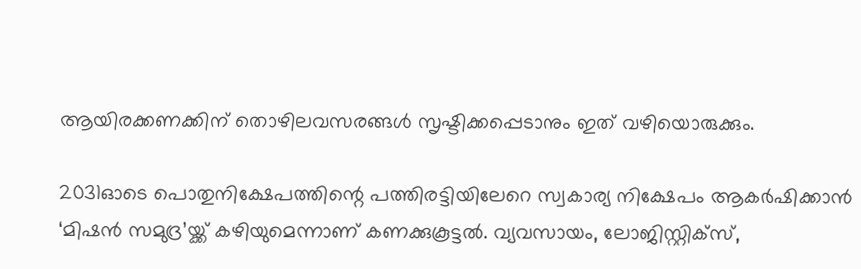ആയിരക്കണക്കിന് തൊഴിലവസരങ്ങൾ സൃഷ്ടിക്കപ്പെടാനും ഇത് വഴിയൊരുക്കും.

2031ഓടെ പൊതുനിക്ഷേപത്തിന്റെ പത്തിരട്ടിയിലേറെ സ്വകാര്യ നിക്ഷേപം ആകർഷിക്കാൻ ‘മിഷൻ സമുദ്ര’യ്ക്ക് കഴിയുമെന്നാണ് കണക്കുകൂട്ടൽ. വ്യവസായം, ലോജിസ്റ്റിക്സ്,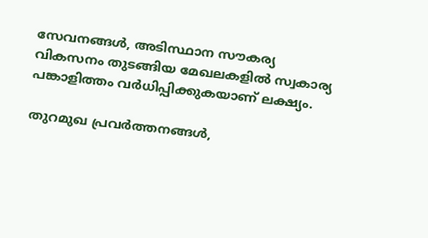സേവനങ്ങൾ, അടിസ്ഥാന സൗകര്യ വികസനം തുടങ്ങിയ മേഖലകളിൽ സ്വകാര്യ പങ്കാളിത്തം വർധിപ്പിക്കുകയാണ് ലക്ഷ്യം.

തുറമുഖ പ്രവർത്തനങ്ങൾ,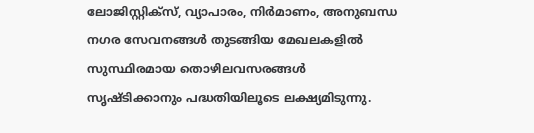ലോജിസ്റ്റിക്സ്, വ്യാപാരം, നിർമാണം, അനുബന്ധ നഗര സേവനങ്ങൾ തുടങ്ങിയ മേഖലകളിൽ സുസ്ഥിരമായ തൊഴിലവസരങ്ങൾ സൃഷ്ടിക്കാനും പദ്ധതിയിലൂടെ ലക്ഷ്യമിടുന്നു.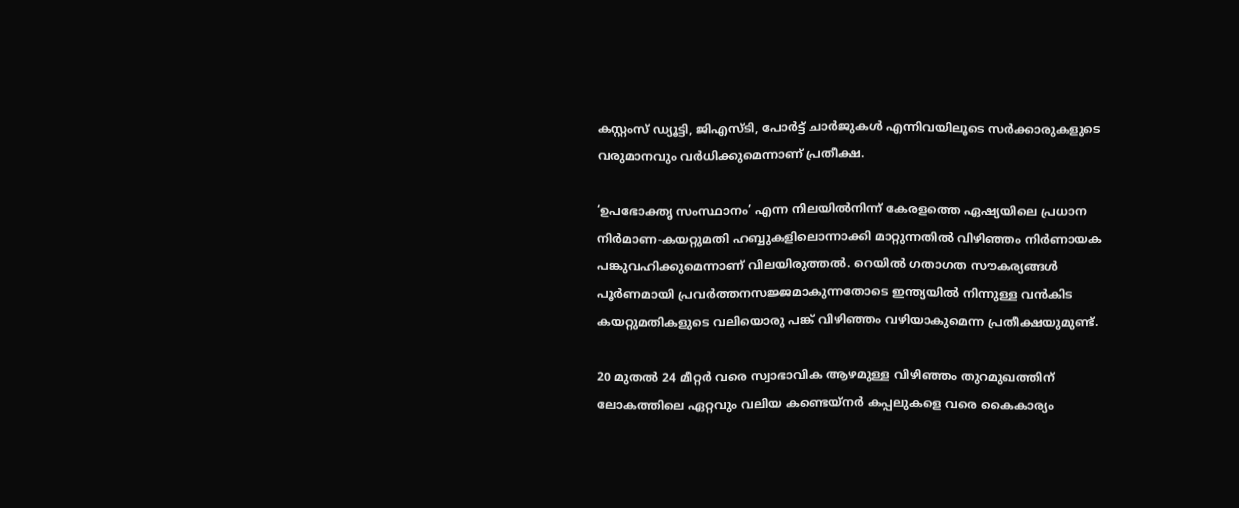കസ്റ്റംസ് ഡ്യൂട്ടി, ജിഎസ്ടി, പോർട്ട് ചാർജുകൾ എന്നിവയിലൂടെ സർക്കാരുകളുടെ വരുമാനവും വർധിക്കുമെന്നാണ് പ്രതീക്ഷ.

‘ഉപഭോക്തൃ സംസ്ഥാനം’ എന്ന നിലയിൽനിന്ന് കേരളത്തെ ഏഷ്യയിലെ പ്രധാന നിർമാണ-കയറ്റുമതി ഹബ്ബുകളിലൊന്നാക്കി മാറ്റുന്നതിൽ വിഴിഞ്ഞം നിർണായക പങ്കുവഹിക്കുമെന്നാണ് വിലയിരുത്തൽ. റെയിൽ ഗതാഗത സൗകര്യങ്ങൾ പൂർണമായി പ്രവർത്തനസജ്ജമാകുന്നതോടെ ഇന്ത്യയിൽ നിന്നുള്ള വൻകിട കയറ്റുമതികളുടെ വലിയൊരു പങ്ക് വിഴിഞ്ഞം വഴിയാകുമെന്ന പ്രതീക്ഷയുമുണ്ട്.

20 മുതൽ 24 മീറ്റർ വരെ സ്വാഭാവിക ആഴമുള്ള വിഴിഞ്ഞം തുറമുഖത്തിന് ലോകത്തിലെ ഏറ്റവും വലിയ കണ്ടെയ്‌നർ കപ്പലുകളെ വരെ കൈകാര്യം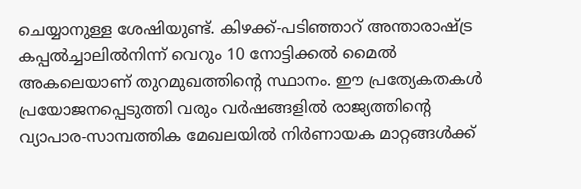ചെയ്യാനുള്ള ശേഷിയുണ്ട്. കിഴക്ക്-പടിഞ്ഞാറ് അന്താരാഷ്ട്ര കപ്പൽച്ചാലിൽനിന്ന് വെറും 10 നോട്ടിക്കൽ മൈൽ അകലെയാണ് തുറമുഖത്തിന്റെ സ്ഥാനം. ഈ പ്രത്യേകതകൾ പ്രയോജനപ്പെടുത്തി വരും വർഷങ്ങളിൽ രാജ്യത്തിന്റെ വ്യാപാര-സാമ്പത്തിക മേഖലയിൽ നിർണായക മാറ്റങ്ങൾക്ക്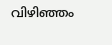വിഴിഞ്ഞം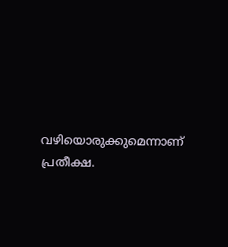വഴിയൊരുക്കുമെന്നാണ് പ്രതീക്ഷ.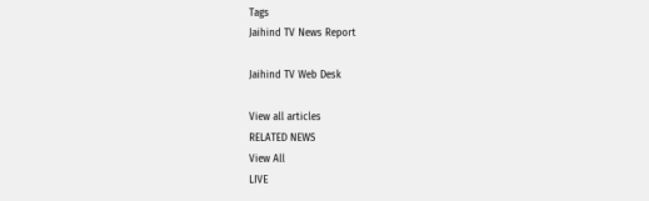Tags
Jaihind TV News Report

Jaihind TV Web Desk

View all articles
RELATED NEWS
View All
LIVE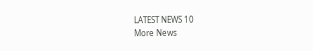LATEST NEWS 10
More News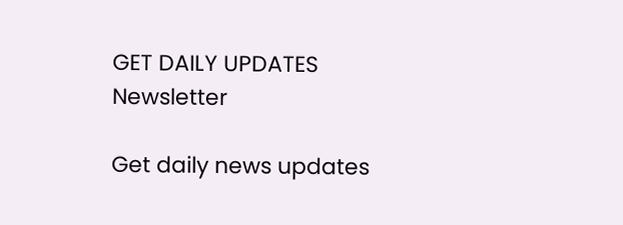GET DAILY UPDATES
Newsletter

Get daily news updates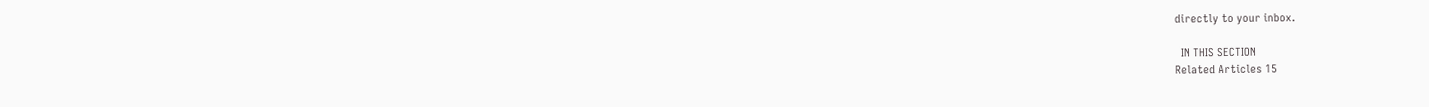directly to your inbox.

  IN THIS SECTION
Related Articles 15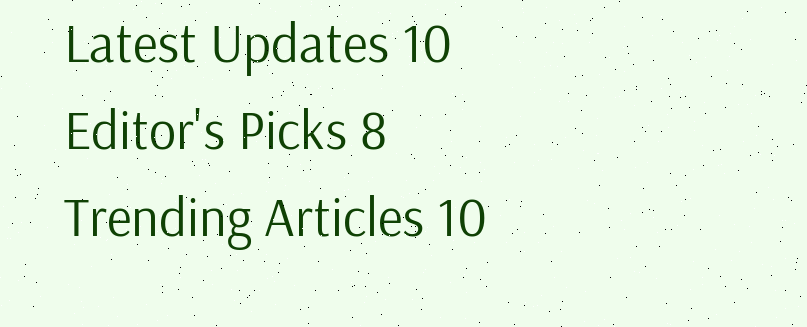Latest Updates 10
Editor's Picks 8
Trending Articles 10